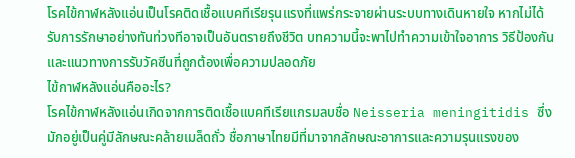โรคไข้กาฬหลังแอ่นเป็นโรคติดเชื้อแบคทีเรียรุนแรงที่แพร่กระจายผ่านระบบทางเดินหายใจ หากไม่ได้รับการรักษาอย่างทันท่วงทีอาจเป็นอันตรายถึงชีวิต บทความนี้จะพาไปทำความเข้าใจอาการ วิธีป้องกัน และแนวทางการรับวัคซีนที่ถูกต้องเพื่อความปลอดภัย
ไข้กาฬหลังแอ่นคืออะไร?
โรคไข้กาฬหลังแอ่นเกิดจากการติดเชื้อแบคทีเรียแกรมลบชื่อ Neisseria meningitidis ซึ่งมักอยู่เป็นคู่มีลักษณะคล้ายเมล็ดถั่ว ชื่อภาษาไทยมีที่มาจากลักษณะอาการและความรุนแรงของ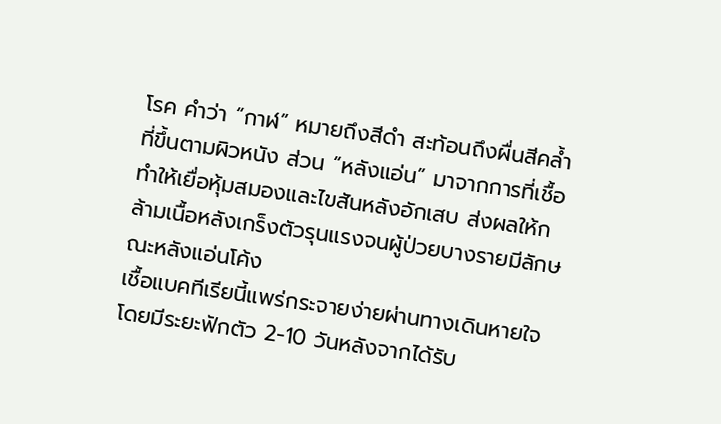โรค คำว่า “กาฬ” หมายถึงสีดำ สะท้อนถึงผื่นสีคล้ำที่ขึ้นตามผิวหนัง ส่วน “หลังแอ่น” มาจากการที่เชื้อทำให้เยื่อหุ้มสมองและไขสันหลังอักเสบ ส่งผลให้กล้ามเนื้อหลังเกร็งตัวรุนแรงจนผู้ป่วยบางรายมีลักษณะหลังแอ่นโค้ง
เชื้อแบคทีเรียนี้แพร่กระจายง่ายผ่านทางเดินหายใจ โดยมีระยะฟักตัว 2-10 วันหลังจากได้รับ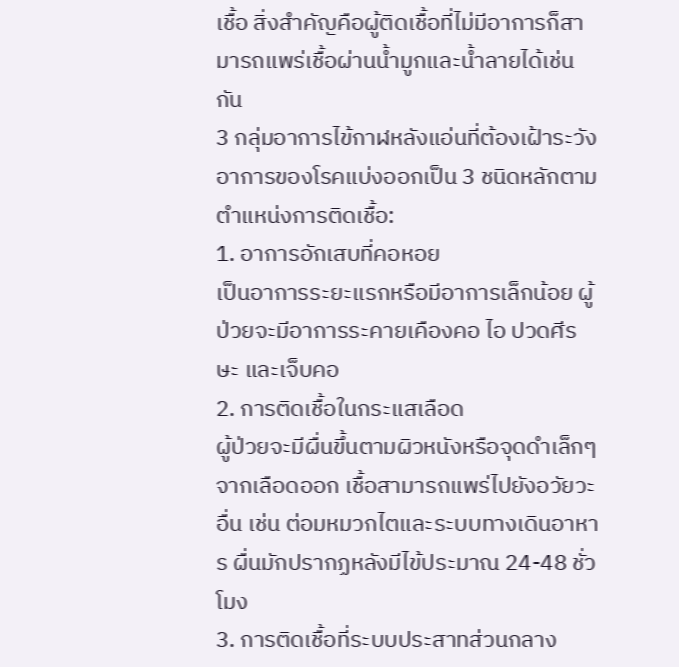เชื้อ สิ่งสำคัญคือผู้ติดเชื้อที่ไม่มีอาการก็สามารถแพร่เชื้อผ่านน้ำมูกและน้ำลายได้เช่นกัน
3 กลุ่มอาการไข้กาฬหลังแอ่นที่ต้องเฝ้าระวัง
อาการของโรคแบ่งออกเป็น 3 ชนิดหลักตามตำแหน่งการติดเชื้อ:
1. อาการอักเสบที่คอหอย
เป็นอาการระยะแรกหรือมีอาการเล็กน้อย ผู้ป่วยจะมีอาการระคายเคืองคอ ไอ ปวดศีรษะ และเจ็บคอ
2. การติดเชื้อในกระแสเลือด
ผู้ป่วยจะมีผื่นขึ้นตามผิวหนังหรือจุดดำเล็กๆ จากเลือดออก เชื้อสามารถแพร่ไปยังอวัยวะอื่น เช่น ต่อมหมวกไตและระบบทางเดินอาหาร ผื่นมักปรากฏหลังมีไข้ประมาณ 24-48 ชั่วโมง
3. การติดเชื้อที่ระบบประสาทส่วนกลาง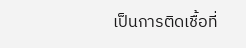เป็นการติดเชื้อที่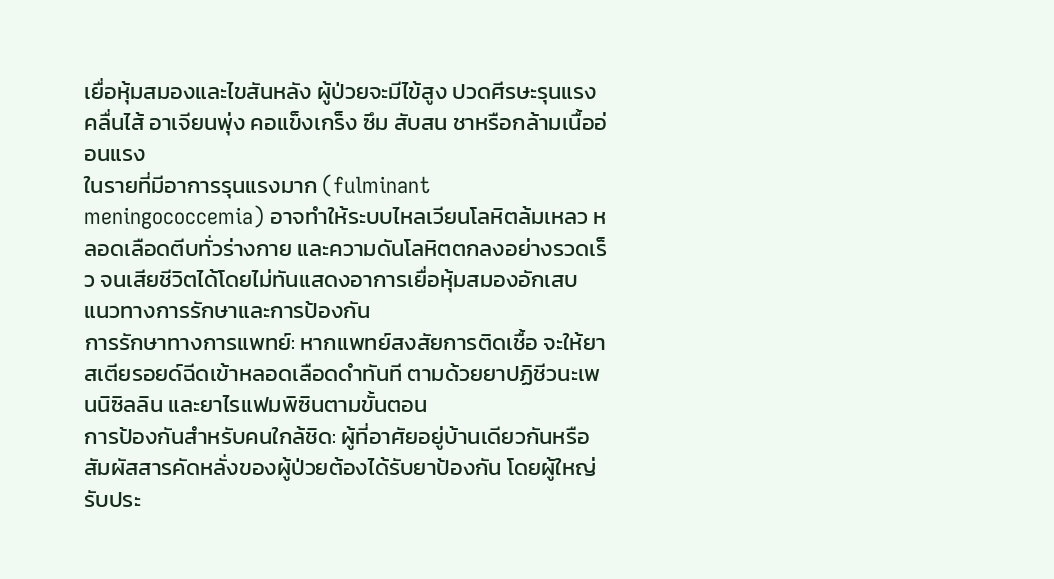เยื่อหุ้มสมองและไขสันหลัง ผู้ป่วยจะมีไข้สูง ปวดศีรษะรุนแรง คลื่นไส้ อาเจียนพุ่ง คอแข็งเกร็ง ซึม สับสน ชาหรือกล้ามเนื้ออ่อนแรง
ในรายที่มีอาการรุนแรงมาก (fulminant meningococcemia) อาจทำให้ระบบไหลเวียนโลหิตล้มเหลว หลอดเลือดตีบทั่วร่างกาย และความดันโลหิตตกลงอย่างรวดเร็ว จนเสียชีวิตได้โดยไม่ทันแสดงอาการเยื่อหุ้มสมองอักเสบ
แนวทางการรักษาและการป้องกัน
การรักษาทางการแพทย์: หากแพทย์สงสัยการติดเชื้อ จะให้ยาสเตียรอยด์ฉีดเข้าหลอดเลือดดำทันที ตามด้วยยาปฏิชีวนะเพนนิซิลลิน และยาไรแฟมพิซินตามขั้นตอน
การป้องกันสำหรับคนใกล้ชิด: ผู้ที่อาศัยอยู่บ้านเดียวกันหรือสัมผัสสารคัดหลั่งของผู้ป่วยต้องได้รับยาป้องกัน โดยผู้ใหญ่รับประ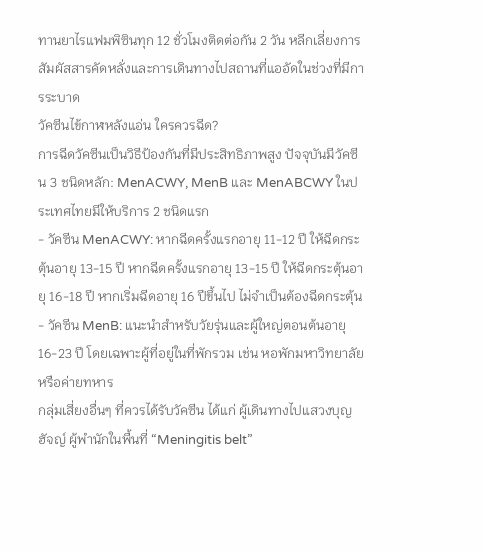ทานยาไรแฟมพิซินทุก 12 ชั่วโมงติดต่อกัน 2 วัน หลีกเลี่ยงการสัมผัสสารคัดหลั่งและการเดินทางไปสถานที่แออัดในช่วงที่มีการระบาด
วัคซีนไข้กาฬหลังแอ่น ใครควรฉีด?
การฉีดวัคซีนเป็นวิธีป้องกันที่มีประสิทธิภาพสูง ปัจจุบันมีวัคซีน 3 ชนิดหลัก: MenACWY, MenB และ MenABCWY ในประเทศไทยมีให้บริการ 2 ชนิดแรก
- วัคซีน MenACWY: หากฉีดครั้งแรกอายุ 11-12 ปี ให้ฉีดกระตุ้นอายุ 13-15 ปี หากฉีดครั้งแรกอายุ 13-15 ปี ให้ฉีดกระตุ้นอายุ 16-18 ปี หากเริ่มฉีดอายุ 16 ปีขึ้นไป ไม่จำเป็นต้องฉีดกระตุ้น
- วัคซีน MenB: แนะนำสำหรับวัยรุ่นและผู้ใหญ่ตอนต้นอายุ 16-23 ปี โดยเฉพาะผู้ที่อยู่ในที่พักรวม เช่น หอพักมหาวิทยาลัยหรือค่ายทหาร
กลุ่มเสี่ยงอื่นๆ ที่ควรได้รับวัคซีน ได้แก่ ผู้เดินทางไปแสวงบุญฮัจญ์ ผู้พำนักในพื้นที่ “Meningitis belt”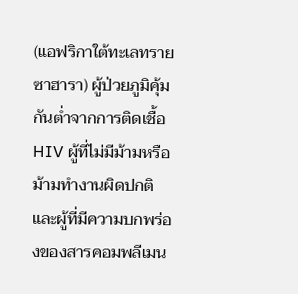(แอฟริกาใต้ทะเลทรายซาฮารา) ผู้ป่วยภูมิคุ้มกันต่ำจากการติดเชื้อ HIV ผู้ที่ไม่มีม้ามหรือม้ามทำงานผิดปกติ และผู้ที่มีความบกพร่องของสารคอมพลีเมน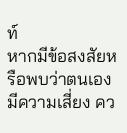ท์
หากมีข้อสงสัยหรือพบว่าตนเองมีความเสี่ยง คว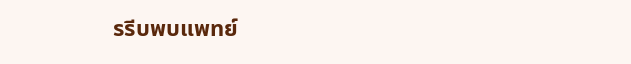รรีบพบแพทย์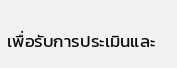เพื่อรับการประเมินและ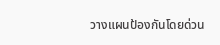วางแผนป้องกันโดยด่วน